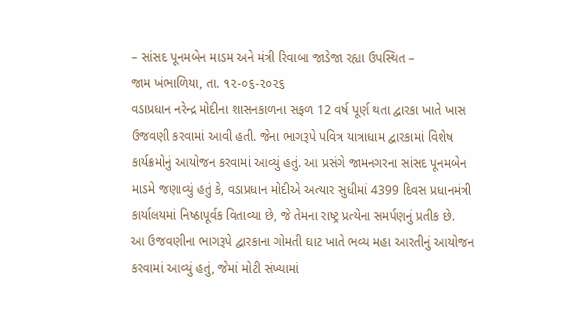– સાંસદ પૂનમબેન માડમ અને મંત્રી રિવાબા જાડેજા રહ્યા ઉપસ્થિત –
જામ ખંભાળિયા, તા. ૧૨-૦૬-૨૦૨૬
વડાપ્રધાન નરેન્દ્ર મોદીના શાસનકાળના સફળ 12 વર્ષ પૂર્ણ થતા દ્વારકા ખાતે ખાસ ઉજવણી કરવામાં આવી હતી. જેના ભાગરૂપે પવિત્ર યાત્રાધામ દ્વારકામાં વિશેષ કાર્યક્રમોનું આયોજન કરવામાં આવ્યું હતું. આ પ્રસંગે જામનગરના સાંસદ પૂનમબેન માડમે જણાવ્યું હતું કે, વડાપ્રધાન મોદીએ અત્યાર સુધીમાં 4399 દિવસ પ્રધાનમંત્રી કાર્યાલયમાં નિષ્ઠાપૂર્વક વિતાવ્યા છે, જે તેમના રાષ્ટ્ર પ્રત્યેના સમર્પણનું પ્રતીક છે.
આ ઉજવણીના ભાગરૂપે દ્વારકાના ગોમતી ઘાટ ખાતે ભવ્ય મહા આરતીનું આયોજન કરવામાં આવ્યું હતું, જેમાં મોટી સંખ્યામાં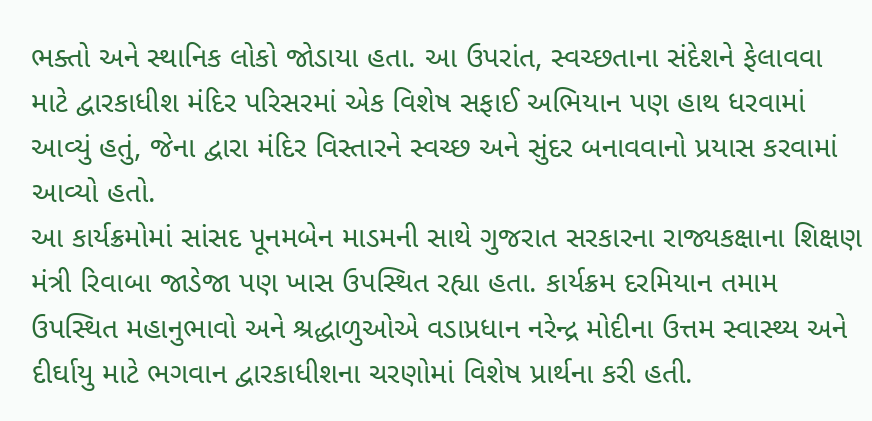ભક્તો અને સ્થાનિક લોકો જોડાયા હતા. આ ઉપરાંત, સ્વચ્છતાના સંદેશને ફેલાવવા માટે દ્વારકાધીશ મંદિર પરિસરમાં એક વિશેષ સફાઈ અભિયાન પણ હાથ ધરવામાં આવ્યું હતું, જેના દ્વારા મંદિર વિસ્તારને સ્વચ્છ અને સુંદર બનાવવાનો પ્રયાસ કરવામાં આવ્યો હતો.
આ કાર્યક્રમોમાં સાંસદ પૂનમબેન માડમની સાથે ગુજરાત સરકારના રાજ્યકક્ષાના શિક્ષણ મંત્રી રિવાબા જાડેજા પણ ખાસ ઉપસ્થિત રહ્યા હતા. કાર્યક્રમ દરમિયાન તમામ ઉપસ્થિત મહાનુભાવો અને શ્રદ્ધાળુઓએ વડાપ્રધાન નરેન્દ્ર મોદીના ઉત્તમ સ્વાસ્થ્ય અને દીર્ઘાયુ માટે ભગવાન દ્વારકાધીશના ચરણોમાં વિશેષ પ્રાર્થના કરી હતી.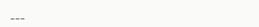___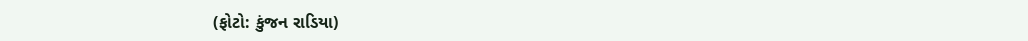(ફોટો: કુંજન રાડિયા)